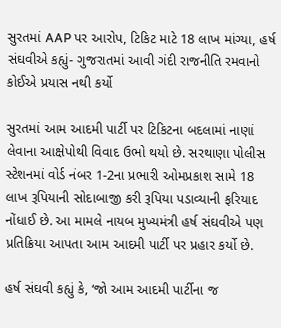સુરતમાં AAP પર આરોપ, ટિકિટ માટે 18 લાખ માંગ્યા, હર્ષ સંઘવીએ કહ્યું- ગુજરાતમાં આવી ગંદી રાજનીતિ રમવાનો કોઈએ પ્રયાસ નથી કર્યો

સુરતમાં આમ આદમી પાર્ટી પર ટિકિટના બદલામાં નાણાં લેવાના આક્ષેપોથી વિવાદ ઉભો થયો છે. સરથાણા પોલીસ સ્ટેશનમાં વોર્ડ નંબર 1-2ના પ્રભારી ઓમપ્રકાશ સામે 18 લાખ રૂપિયાની સોદાબાજી કરી રૂપિયા પડાવ્યાની ફરિયાદ નોંધાઈ છે. આ મામલે નાયબ મુખ્યમંત્રી હર્ષ સંઘવીએ પણ પ્રતિક્રિયા આપતા આમ આદમી પાર્ટી પર પ્રહાર કર્યો છે.

હર્ષ સંઘવી કહ્યું કે, ‘જો આમ આદમી પાર્ટીના જ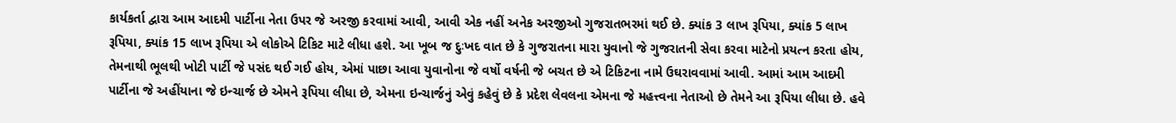કાર્યકર્તા દ્વારા આમ આદમી પાર્ટીના નેતા ઉપર જે અરજી કરવામાં આવી, આવી એક નહીં અનેક અરજીઓ ગુજરાતભરમાં થઈ છે. ક્યાંક 3 લાખ રૂપિયા, ક્યાંક 5 લાખ રૂપિયા, ક્યાંક 15 લાખ રૂપિયા એ લોકોએ ટિકિટ માટે લીધા હશે. આ ખૂબ જ દુઃખદ વાત છે કે ગુજરાતના મારા યુવાનો જે ગુજરાતની સેવા કરવા માટેનો પ્રયત્ન કરતા હોય, તેમનાથી ભૂલથી ખોટી પાર્ટી જે પસંદ થઈ ગઈ હોય, એમાં પાછા આવા યુવાનોના જે વર્ષો વર્ષની જે બચત છે એ ટિકિટના નામે ઉઘરાવવામાં આવી. આમાં આમ આદમી પાર્ટીના જે અહીંયાના જે ઇન્ચાર્જ છે એમને રૂપિયા લીધા છે, એમના ઇન્ચાર્જનું એવું કહેવું છે કે પ્રદેશ લેવલના એમના જે મહત્ત્વના નેતાઓ છે તેમને આ રૂપિયા લીધા છે. હવે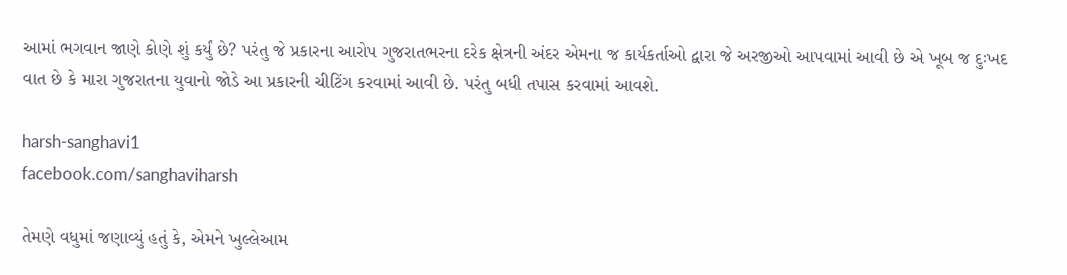આમાં ભગવાન જાણે કોણે શું કર્યું છે? પરંતુ જે પ્રકારના આરોપ ગુજરાતભરના દરેક ક્ષેત્રની અંદર એમના જ કાર્યકર્તાઓ દ્વારા જે અરજીઓ આપવામાં આવી છે એ ખૂબ જ દુઃખદ વાત છે કે મારા ગુજરાતના યુવાનો જોડે આ પ્રકારની ચીટિંગ કરવામાં આવી છે. પરંતુ બધી તપાસ કરવામાં આવશે.

harsh-sanghavi1
facebook.com/sanghaviharsh

તેમણે વધુમાં જણાવ્યું હતું કે, એમને ખુલ્લેઆમ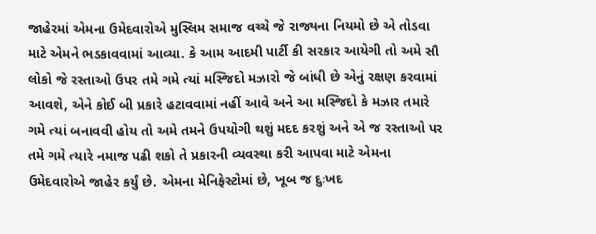જાહેરમાં એમના ઉમેદવારોએ મુસ્લિમ સમાજ વચ્ચે જે રાજ્યના નિયમો છે એ તોડવા માટે એમને ભડકાવવામાં આવ્યા. કે આમ આદમી પાર્ટી કી સરકાર આયેગી તો અમે સૌ લોકો જે રસ્તાઓ ઉપર તમે ગમે ત્યાં મસ્જિદો મઝારો જે બાંધી છે એનું રક્ષણ કરવામાં આવશે, એને કોઈ બી પ્રકારે હટાવવામાં નહીં આવે અને આ મસ્જિદો કે મઝાર તમારે ગમે ત્યાં બનાવવી હોય તો અમે તમને ઉપયોગી થશું મદદ કરશું અને એ જ રસ્તાઓ પર તમે ગમે ત્યારે નમાજ પઢી શકો તે પ્રકારની વ્યવસ્થા કરી આપવા માટે એમના ઉમેદવારોએ જાહેર કર્યું છે. એમના મેનિફેસ્ટોમાં છે, ખૂબ જ દુઃખદ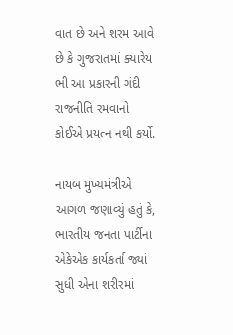વાત છે અને શરમ આવે છે કે ગુજરાતમાં ક્યારેય ભી આ પ્રકારની ગંદી રાજનીતિ રમવાનો કોઈએ પ્રયત્ન નથી કર્યો.

નાયબ મુખ્યમંત્રીએ આગળ જણાવ્યું હતું કે, ભારતીય જનતા પાર્ટીના એકેએક કાર્યકર્તા જ્યાં સુધી એના શરીરમાં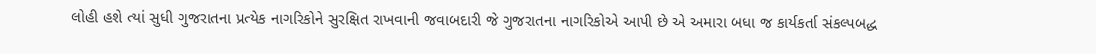લોહી હશે ત્યાં સુધી ગુજરાતના પ્રત્યેક નાગરિકોને સુરક્ષિત રાખવાની જવાબદારી જે ગુજરાતના નાગરિકોએ આપી છે એ અમારા બધા જ કાર્યકર્તા સંકલ્પબદ્ધ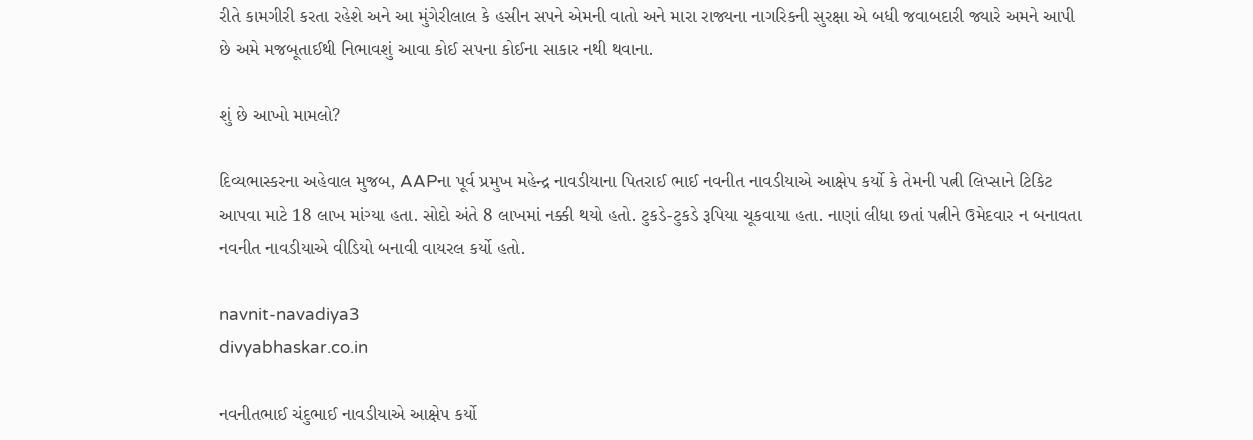રીતે કામગીરી કરતા રહેશે અને આ મુંગેરીલાલ કે હસીન સપને એમની વાતો અને મારા રાજ્યના નાગરિકની સુરક્ષા એ બધી જવાબદારી જ્યારે અમને આપી છે અમે મજબૂતાઈથી નિભાવશું આવા કોઈ સપના કોઈના સાકાર નથી થવાના.

શું છે આખો મામલો?

દિવ્યભાસ્કરના અહેવાલ મુજબ, AAPના પૂર્વ પ્રમુખ મહેન્દ્ર નાવડીયાના પિતરાઈ ભાઈ નવનીત નાવડીયાએ આક્ષેપ કર્યો કે તેમની પત્ની લિપ્સાને ટિકિટ આપવા માટે 18 લાખ માંગ્યા હતા. સોદો અંતે 8 લાખમાં નક્કી થયો હતો. ટુકડે-ટુકડે રૂપિયા ચૂકવાયા હતા. નાણાં લીધા છતાં પત્નીને ઉમેદવાર ન બનાવતા નવનીત નાવડીયાએ વીડિયો બનાવી વાયરલ કર્યો હતો.

navnit-navadiya3
divyabhaskar.co.in

નવનીતભાઈ ચંદુભાઈ નાવડીયાએ આક્ષેપ કર્યો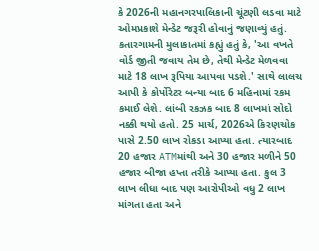કે 2026ની મહાનગરપાલિકાની ચૂંટણી લડવા માટે ઓમપ્રકાશે મેન્ડેટ જરૂરી હોવાનું જણાવ્યું હતું. કતારગામની મુલાકાતમાં કહ્યું હતું કે, 'આ વખતે વોર્ડ જીતી જવાય તેમ છે, તેથી મેન્ડેટ મેળવવા માટે 18 લાખ રૂપિયા આપવા પડશે.' સાથે લાલચ આપી કે કોર્પોરેટર બન્યા બાદ 6 મહિનામાં રકમ કમાઈ લેશે. લાંબી રકઝક બાદ 8 લાખમાં સોદો નક્કી થયો હતો. 25 માર્ચ, 2026એ કિરણચોક પાસે 2.50 લાખ રોકડા આપ્યા હતા. ત્યારબાદ 20 હજાર ATMમાંથી અને 30 હજાર મળીને 50 હજાર બીજા હપ્તા તરીકે આપ્યા હતા. કુલ 3 લાખ લીધા બાદ પણ આરોપીઓ વધુ 2 લાખ માંગતા હતા અને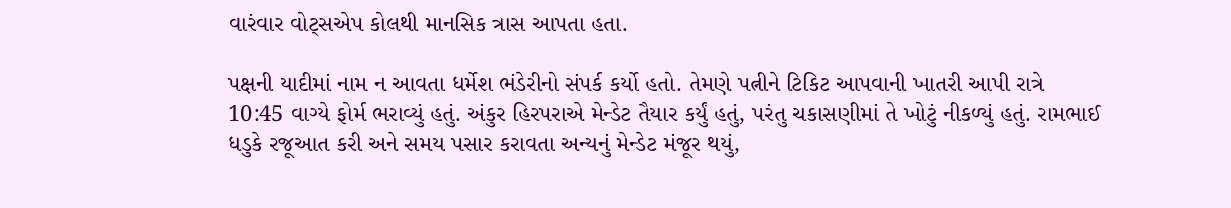વારંવાર વોટ્સએપ કોલથી માનસિક ત્રાસ આપતા હતા.

પક્ષની યાદીમાં નામ ન આવતા ધર્મેશ ભંડેરીનો સંપર્ક કર્યો હતો. તેમણે પત્નીને ટિકિટ આપવાની ખાતરી આપી રાત્રે 10:45 વાગ્યે ફોર્મ ભરાવ્યું હતું. અંકુર હિરપરાએ મેન્ડેટ તૈયાર કર્યું હતું, પરંતુ ચકાસણીમાં તે ખોટું નીકળ્યું હતું. રામભાઈ ધડુકે રજૂઆત કરી અને સમય પસાર કરાવતા અન્યનું મેન્ડેટ મંજૂર થયું,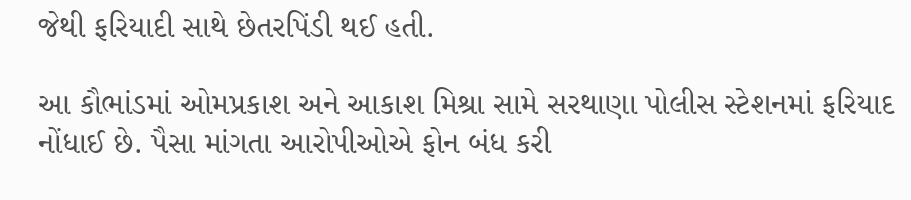જેથી ફરિયાદી સાથે છેતરપિંડી થઈ હતી.

આ કૌભાંડમાં ઓમપ્રકાશ અને આકાશ મિશ્રા સામે સરથાણા પોલીસ સ્ટેશનમાં ફરિયાદ નોંધાઈ છે. પૈસા માંગતા આરોપીઓએ ફોન બંધ કરી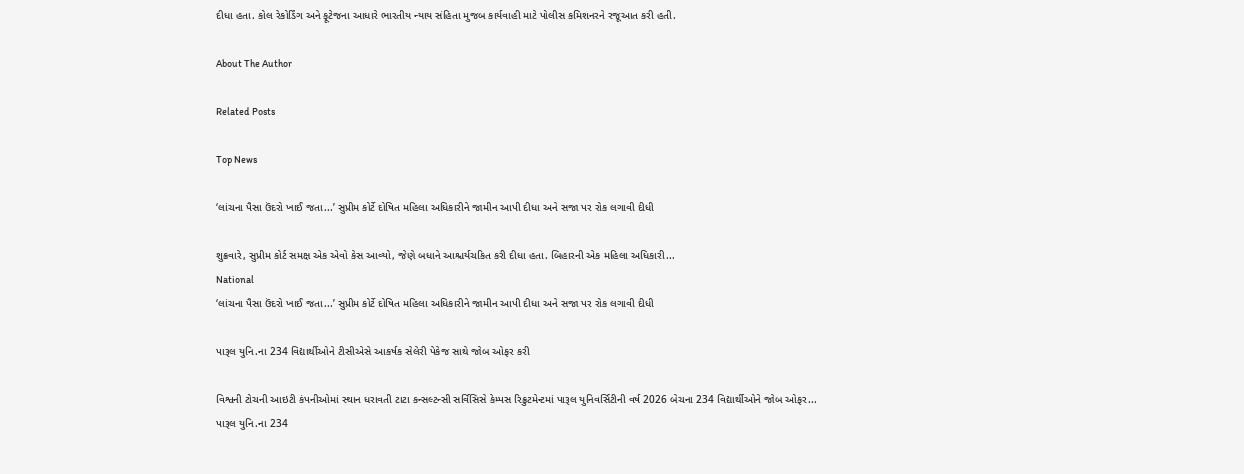દીધા હતા. કોલ રેકોર્ડિંગ અને ફૂટેજના આધારે ભારતીય ન્યાય સંહિતા મુજબ કાર્યવાહી માટે પોલીસ કમિશનરને રજૂઆત કરી હતી.

About The Author

Related Posts

Top News

‘લાંચના પૈસા ઉંદરો ખાઈ જતા...’ સુપ્રીમ કોર્ટે દોષિત મહિલા અધિકારીને જામીન આપી દીધા અને સજા પર રોક લગાવી દીધી

શુક્રવારે, સુપ્રીમ કોર્ટ સમક્ષ એક એવો કેસ આવ્યો, જેણે બધાને આશ્ચર્યચકિત કરી દીધા હતા. બિહારની એક મહિલા અધિકારી...
National
‘લાંચના પૈસા ઉંદરો ખાઈ જતા...’ સુપ્રીમ કોર્ટે દોષિત મહિલા અધિકારીને જામીન આપી દીધા અને સજા પર રોક લગાવી દીધી

પારૂલ યુનિ.ના 234 વિદ્યાર્થીઓને ટીસીએસે આકર્ષક સેલેરી પેકેજ સાથે જોબ ઓફર કરી

વિશ્વની ટોચની આઇટી કંપનીઓમાં સ્થાન ધરાવતી ટાટા કન્સલ્ટન્સી સર્વિસિસે કેમ્પસ રિક્રુટમેન્ટમાં પારૂલ યુનિવર્સિટીની વર્ષ 2026 બેચના 234 વિદ્યાર્થીઓને જોબ ઓફર...
પારૂલ યુનિ.ના 234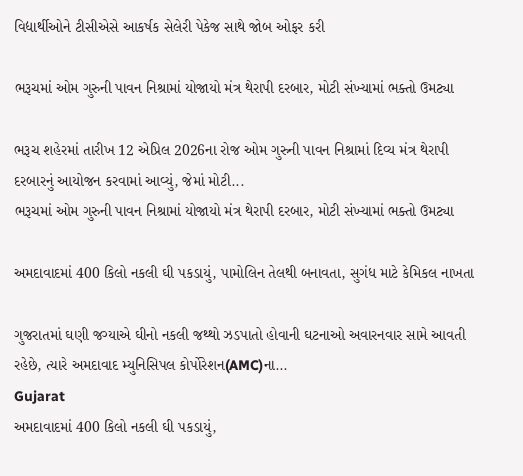વિદ્યાર્થીઓને ટીસીએસે આકર્ષક સેલેરી પેકેજ સાથે જોબ ઓફર કરી

ભરૂચમાં ઓમ ગુરુની પાવન નિશ્રામાં યોજાયો મંત્ર થેરાપી દરબાર, મોટી સંખ્યામાં ભક્તો ઉમટ્યા

ભરૂચ શહેરમાં તારીખ 12 એપ્રિલ 2026ના રોજ ઓમ ગુરુની પાવન નિશ્રામાં દિવ્ય મંત્ર થેરાપી દરબારનું આયોજન કરવામાં આવ્યું, જેમાં મોટી...
ભરૂચમાં ઓમ ગુરુની પાવન નિશ્રામાં યોજાયો મંત્ર થેરાપી દરબાર, મોટી સંખ્યામાં ભક્તો ઉમટ્યા

અમદાવાદમાં 400 કિલો નકલી ઘી પકડાયું, પામોલિન તેલથી બનાવતા, સુગંધ માટે કેમિકલ નાખતા

ગુજરાતમાં ઘણી જગ્યાએ ઘીનો નકલી જથ્થો ઝડપાતો હોવાની ઘટનાઓ અવારનવાર સામે આવતી રહેછે, ત્યારે અમદાવાદ મ્યુનિસિપલ કોર્પોરેશન(AMC)ના...
Gujarat
અમદાવાદમાં 400 કિલો નકલી ઘી પકડાયું,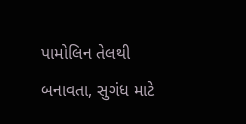પામોલિન તેલથી બનાવતા, સુગંધ માટે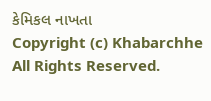કેમિકલ નાખતા
Copyright (c) Khabarchhe All Rights Reserved.